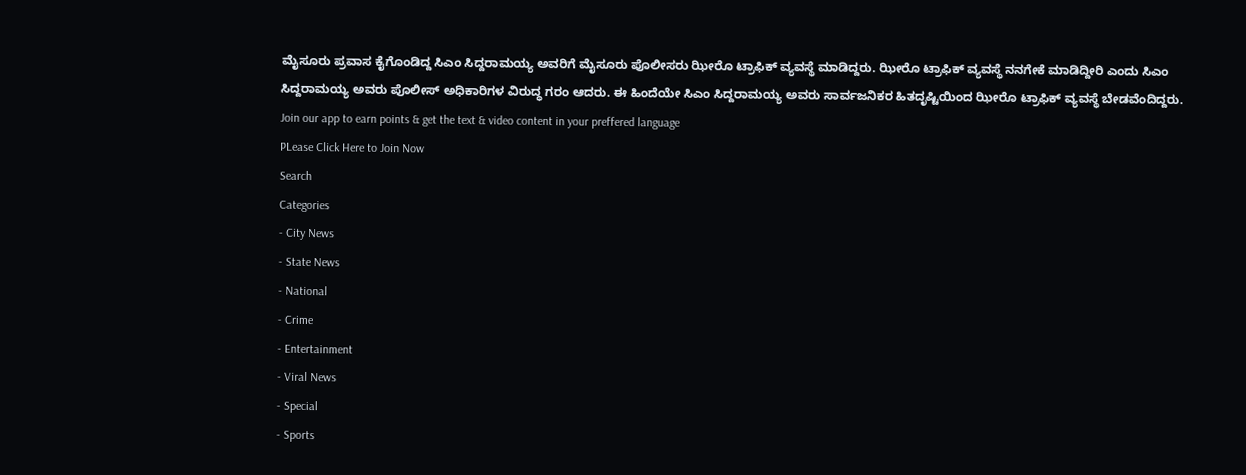ಮೈಸೂರು ಪ್ರವಾಸ ಕೈಗೊಂಡಿದ್ದ ಸಿಎಂ ಸಿದ್ದರಾಮಯ್ಯ ಅವರಿಗೆ ಮೈಸೂರು ಪೊಲೀಸರು ಝೀರೊ ಟ್ರಾಫಿಕ್ ವ್ಯವಸ್ಥೆ ಮಾಡಿದ್ದರು. ಝೀರೊ ಟ್ರಾಫಿಕ್ ವ್ಯವಸ್ಥೆ ನನಗೇಕೆ ಮಾಡಿದ್ದೀರಿ ಎಂದು ಸಿಎಂ ಸಿದ್ದರಾಮಯ್ಯ ಅವರು ಪೊಲೀಸ್ ಅಧಿಕಾರಿಗಳ ವಿರುದ್ಧ ಗರಂ ಆದರು. ಈ ಹಿಂದೆಯೇ ಸಿಎಂ ಸಿದ್ದರಾಮಯ್ಯ ಅವರು ಸಾರ್ವಜನಿಕರ ಹಿತದೃಷ್ಟಿಯಿಂದ ಝೀರೊ ಟ್ರಾಫಿಕ್ ವ್ಯವಸ್ಥೆ ಬೇಡವೆಂದಿದ್ದರು.
Join our app to earn points & get the text & video content in your preffered language
PLease Click Here to Join Now
Search
Categories
- City News
- State News
- National
- Crime
- Entertainment
- Viral News
- Special
- Sports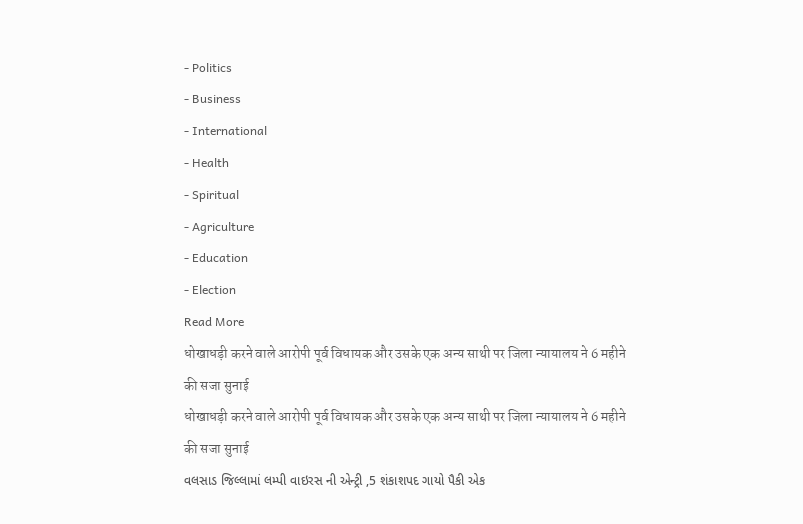- Politics
- Business
- International
- Health
- Spiritual
- Agriculture
- Education
- Election
Read More
धोखाधड़ी करने वाले आरोपी पूर्व विधायक और उसके एक अन्य साथी पर जिला न्यायालय ने 6 महीने की सजा सुनाई
धोखाधड़ी करने वाले आरोपी पूर्व विधायक और उसके एक अन्य साथी पर जिला न्यायालय ने 6 महीने की सजा सुनाई
વલસાડ જિલ્લામાં લમ્પી વાઇરસ ની એન્ટ્રી ,5 શંકાશપદ ગાયો પૈકી એક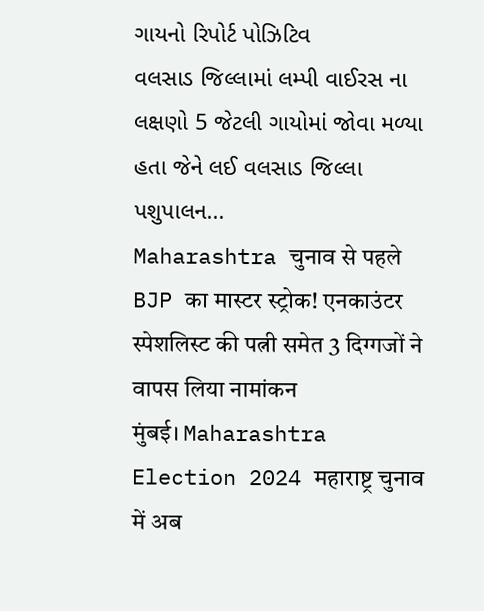ગાયનો રિપોર્ટ પોઝિટિવ
વલસાડ જિલ્લામાં લમ્પી વાઈરસ ના લક્ષણો 5 જેટલી ગાયોમાં જોવા મળ્યા હતા જેને લઈ વલસાડ જિલ્લા પશુપાલન...
Maharashtra चुनाव से पहले BJP का मास्टर स्ट्रोक! एनकाउंटर स्पेशलिस्ट की पत्नी समेत 3 दिग्गजों ने वापस लिया नामांकन
मुंबई। Maharashtra Election 2024 महाराष्ट्र चुनाव में अब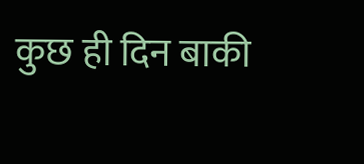कुछ ही दिन बाकी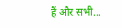हैं और सभी...